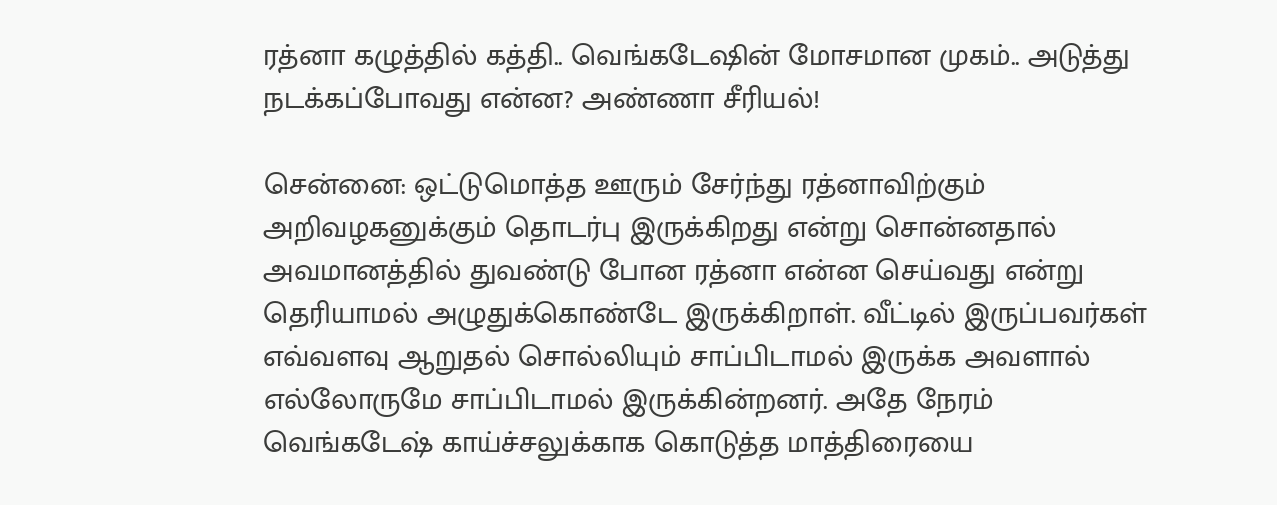ரத்னா கழுத்தில் கத்தி.. வெங்கடேஷின் மோசமான முகம்.. அடுத்து நடக்கப்போவது என்ன? அண்ணா சீரியல்!

சென்னை: ஒட்டுமொத்த ஊரும் சேர்ந்து ரத்னாவிற்கும் அறிவழகனுக்கும் தொடர்பு இருக்கிறது என்று சொன்னதால் அவமானத்தில் துவண்டு போன ரத்னா என்ன செய்வது என்று தெரியாமல் அழுதுக்கொண்டே இருக்கிறாள். வீட்டில் இருப்பவர்கள் எவ்வளவு ஆறுதல் சொல்லியும் சாப்பிடாமல் இருக்க அவளால் எல்லோருமே சாப்பிடாமல் இருக்கின்றனர். அதே நேரம் வெங்கடேஷ் காய்ச்சலுக்காக கொடுத்த மாத்திரையை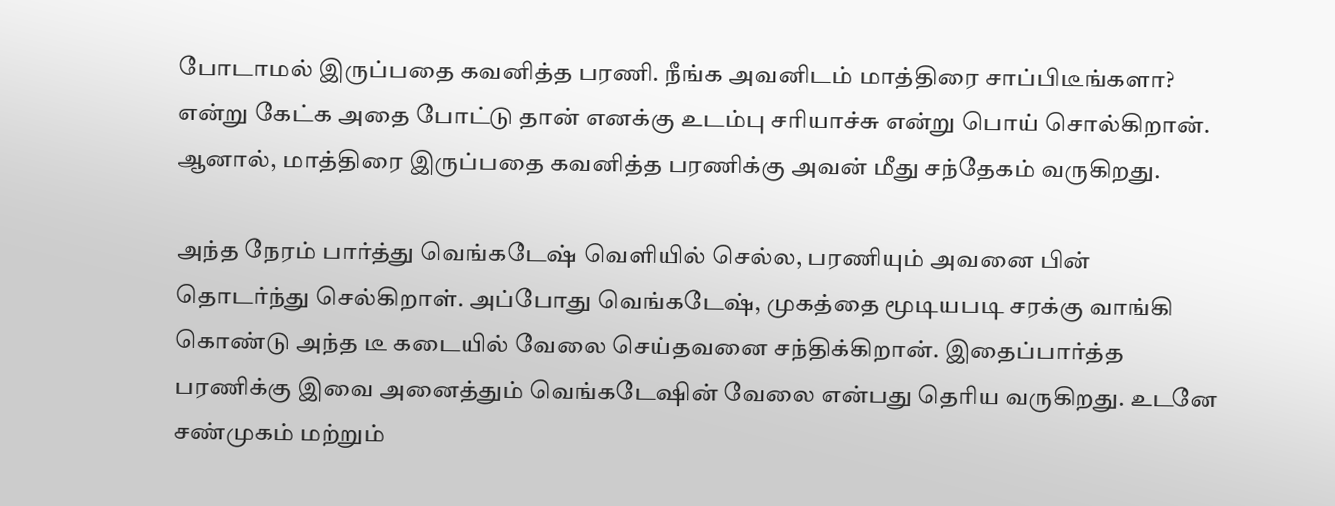போடாமல் இருப்பதை கவனித்த பரணி. நீங்க அவனிடம் மாத்திரை சாப்பிடீங்களா? என்று கேட்க அதை போட்டு தான் எனக்கு உடம்பு சரியாச்சு என்று பொய் சொல்கிறான். ஆனால், மாத்திரை இருப்பதை கவனித்த பரணிக்கு அவன் மீது சந்தேகம் வருகிறது.

அந்த நேரம் பார்த்து வெங்கடேஷ் வெளியில் செல்ல, பரணியும் அவனை பின் தொடர்ந்து செல்கிறாள். அப்போது வெங்கடேஷ், முகத்தை மூடியபடி சரக்கு வாங்கி கொண்டு அந்த டீ கடையில் வேலை செய்தவனை சந்திக்கிறான். இதைப்பார்த்த பரணிக்கு இவை அனைத்தும் வெங்கடேஷின் வேலை என்பது தெரிய வருகிறது. உடனே சண்முகம் மற்றும்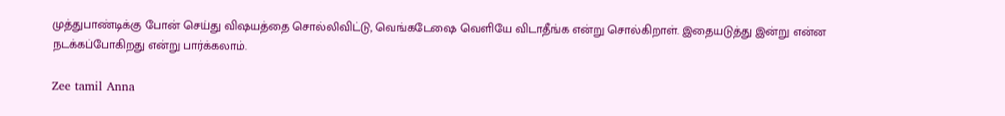முத்துபாண்டிக்கு போன் செய்து விஷயத்தை சொல்லிவிட்டு, வெங்கடேஷை வெளியே விடாதீங்க என்று சொல்கிறாள். இதையடுத்து இன்று என்ன நடக்கப்போகிறது என்று பார்க்கலாம்.

Zee tamil Anna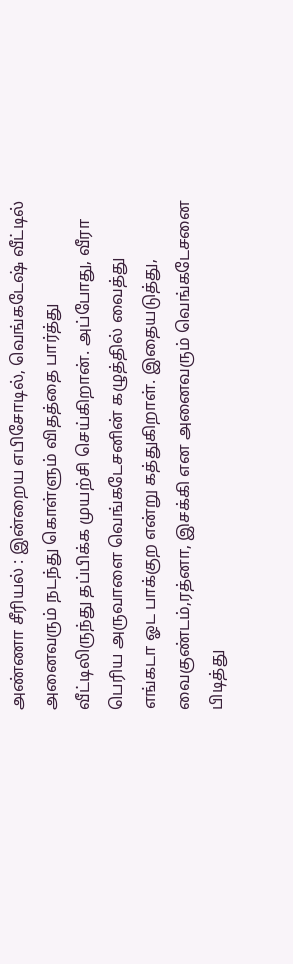அண்ணா சீரியல் : இன்றைய எபிசோடில், வெங்கடேஷ் வீட்டில் அனைவரும் நடந்து கொள்ளும் விதத்தை பார்த்து வீட்டிலிருந்து தப்பிக்க முயற்சி செய்கிறான். அப்போது, வீரா பெரிய அருவாளை வெங்கடேசனின் கழுத்தில் வைத்து எங்கடா ஓட பாக்குற என்று கத்துகிறாள். இதையடுத்து, வைகுண்டம்,ரத்னா, இசக்கி என அனைவரும் வெங்கடேசனை பிடித்து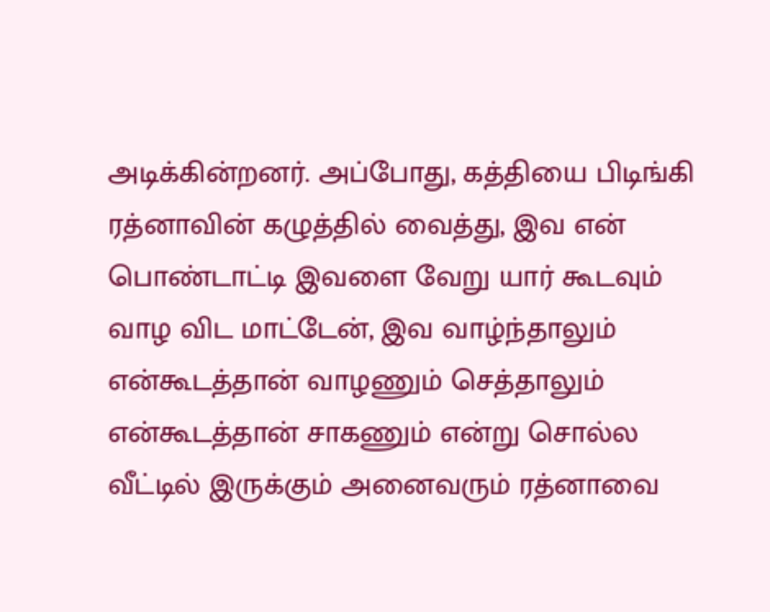அடிக்கின்றனர். அப்போது, கத்தியை பிடிங்கி ரத்னாவின் கழுத்தில் வைத்து, இவ என் பொண்டாட்டி இவளை வேறு யார் கூடவும் வாழ விட மாட்டேன், இவ வாழ்ந்தாலும் என்கூடத்தான் வாழணும் செத்தாலும் என்கூடத்தான் சாகணும் என்று சொல்ல வீட்டில் இருக்கும் அனைவரும் ரத்னாவை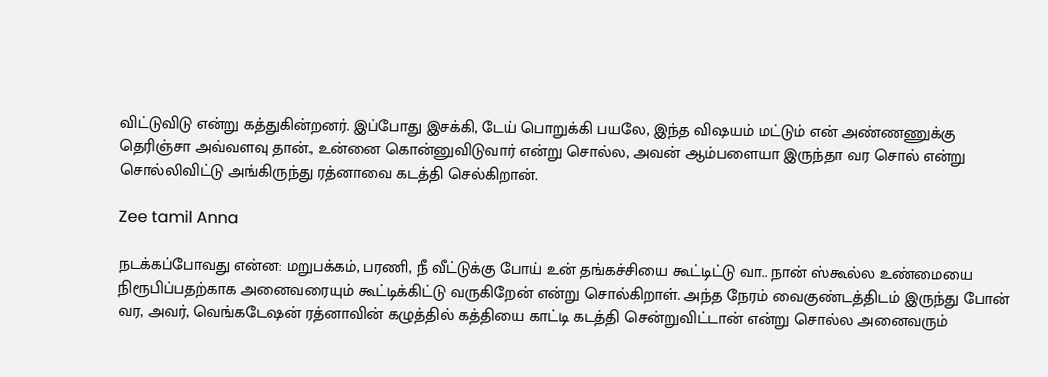விட்டுவிடு என்று கத்துகின்றனர். இப்போது இசக்கி, டேய் பொறுக்கி பயலே, இந்த விஷயம் மட்டும் என் அண்ணணுக்கு தெரிஞ்சா அவ்வளவு தான்., உன்னை கொன்னுவிடுவார் என்று சொல்ல, அவன் ஆம்பளையா இருந்தா வர சொல் என்று சொல்லிவிட்டு அங்கிருந்து ரத்னாவை கடத்தி செல்கிறான்.

Zee tamil Anna

நடக்கப்போவது என்ன: மறுபக்கம், பரணி, நீ வீட்டுக்கு போய் உன் தங்கச்சியை கூட்டிட்டு வா.. நான் ஸ்கூல்ல உண்மையை நிரூபிப்பதற்காக அனைவரையும் கூட்டிக்கிட்டு வருகிறேன் என்று சொல்கிறாள். அந்த நேரம் வைகுண்டத்திடம் இருந்து போன் வர, அவர், வெங்கடேஷன் ரத்னாவின் கழுத்தில் கத்தியை காட்டி கடத்தி சென்றுவிட்டான் என்று சொல்ல அனைவரும்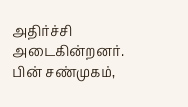அதிர்ச்சி அடைகின்றனர். பின் சண்முகம்,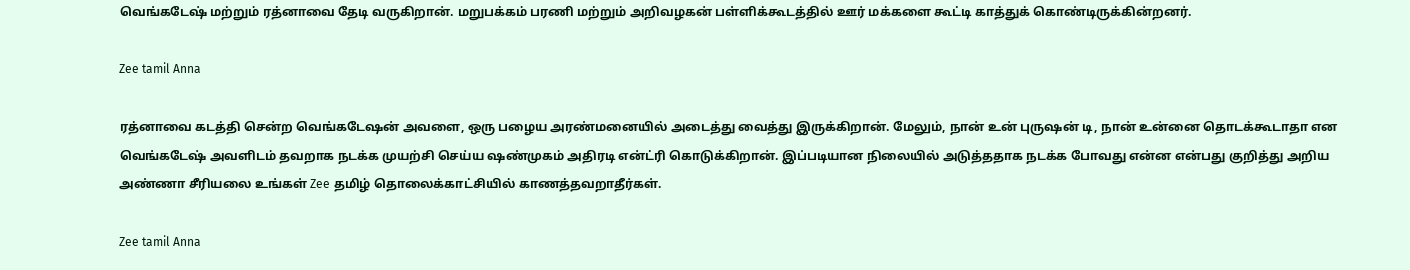வெங்கடேஷ் மற்றும் ரத்னாவை தேடி வருகிறான். மறுபக்கம் பரணி மற்றும் அறிவழகன் பள்ளிக்கூடத்தில் ஊர் மக்களை கூட்டி காத்துக் கொண்டிருக்கின்றனர்.

Zee tamil Anna

ரத்னாவை கடத்தி சென்ற வெங்கடேஷன் அவளை, ஒரு பழைய அரண்மனையில் அடைத்து வைத்து இருக்கிறான். மேலும், நான் உன் புருஷன் டி, நான் உன்னை தொடக்கூடாதா என வெங்கடேஷ் அவளிடம் தவறாக நடக்க முயற்சி செய்ய ஷண்முகம் அதிரடி என்ட்ரி கொடுக்கிறான். இப்படியான நிலையில் அடுத்ததாக நடக்க போவது என்ன என்பது குறித்து அறிய அண்ணா சீரியலை உங்கள் Zee தமிழ் தொலைக்காட்சியில் காணத்தவறாதீர்கள்.

Zee tamil Anna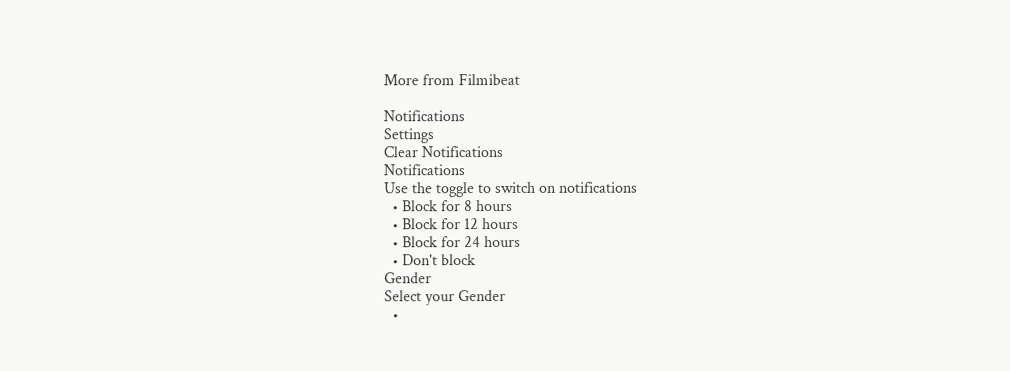More from Filmibeat

Notifications
Settings
Clear Notifications
Notifications
Use the toggle to switch on notifications
  • Block for 8 hours
  • Block for 12 hours
  • Block for 24 hours
  • Don't block
Gender
Select your Gender
  •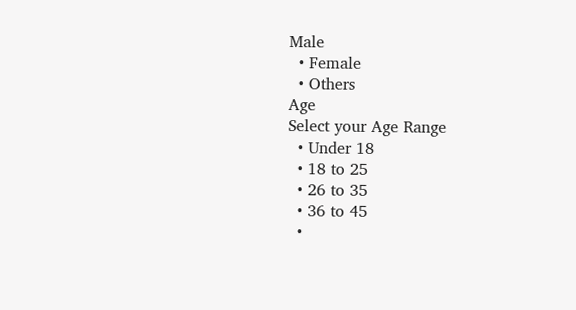Male
  • Female
  • Others
Age
Select your Age Range
  • Under 18
  • 18 to 25
  • 26 to 35
  • 36 to 45
  •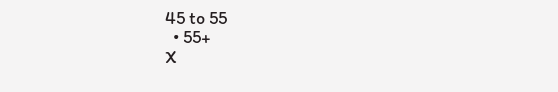45 to 55
  • 55+
X